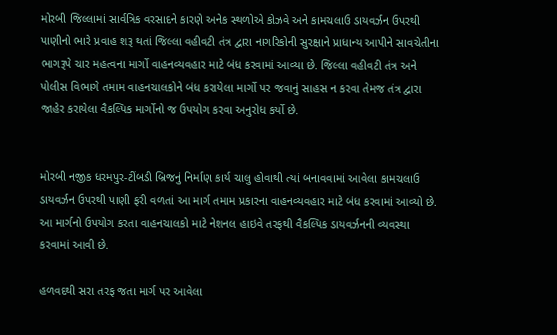મોરબી જિલ્લામાં સાર્વત્રિક વરસાદને કારણે અનેક સ્થળોએ કોઝવે અને કામચલાઉ ડાયવર્ઝન ઉપરથી પાણીનો ભારે પ્રવાહ શરૂ થતાં જિલ્લા વહીવટી તંત્ર દ્વારા નાગરિકોની સુરક્ષાને પ્રાધાન્ય આપીને સાવચેતીના ભાગરૂપે ચાર મહત્વના માર્ગો વાહનવ્યવહાર માટે બંધ કરવામાં આવ્યા છે. જિલ્લા વહીવટી તંત્ર અને પોલીસ વિભાગે તમામ વાહનચાલકોને બંધ કરાયેલા માર્ગો પર જવાનું સાહસ ન કરવા તેમજ તંત્ર દ્વારા જાહેર કરાયેલા વૈકલ્પિક માર્ગોનો જ ઉપયોગ કરવા અનુરોધ કર્યો છે.


મોરબી નજીક ધરમપુર-ટીંબડી બ્રિજનું નિર્માણ કાર્ય ચાલુ હોવાથી ત્યાં બનાવવામાં આવેલા કામચલાઉ ડાયવર્ઝન ઉપરથી પાણી ફરી વળતાં આ માર્ગ તમામ પ્રકારના વાહનવ્યવહાર માટે બંધ કરવામાં આવ્યો છે. આ માર્ગનો ઉપયોગ કરતા વાહનચાલકો માટે નેશનલ હાઇવે તરફથી વૈકલ્પિક ડાયવર્ઝનની વ્યવસ્થા કરવામાં આવી છે.

હળવદથી સરા તરફ જતા માર્ગ પર આવેલા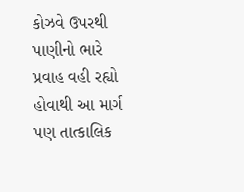કોઝવે ઉપરથી પાણીનો ભારે પ્રવાહ વહી રહ્યો હોવાથી આ માર્ગ પણ તાત્કાલિક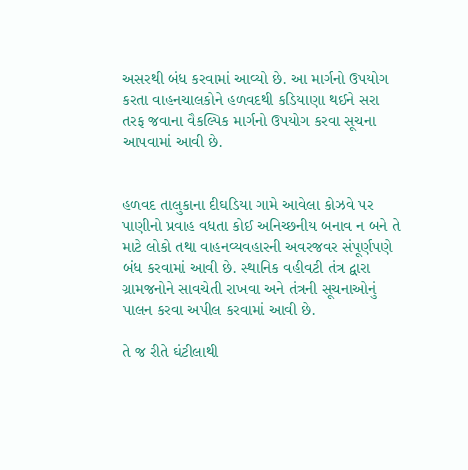અસરથી બંધ કરવામાં આવ્યો છે. આ માર્ગનો ઉપયોગ કરતા વાહનચાલકોને હળવદથી કડિયાણા થઈને સરા તરફ જવાના વૈકલ્પિક માર્ગનો ઉપયોગ કરવા સૂચના આપવામાં આવી છે.


હળવદ તાલુકાના દીઘડિયા ગામે આવેલા કોઝવે પર પાણીનો પ્રવાહ વધતા કોઈ અનિચ્છનીય બનાવ ન બને તે માટે લોકો તથા વાહનવ્યવહારની અવરજવર સંપૂર્ણપણે બંધ કરવામાં આવી છે. સ્થાનિક વહીવટી તંત્ર દ્વારા ગ્રામજનોને સાવચેતી રાખવા અને તંત્રની સૂચનાઓનું પાલન કરવા અપીલ કરવામાં આવી છે.

તે જ રીતે ઘંટીલાથી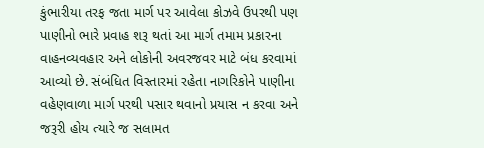કુંભારીયા તરફ જતા માર્ગ પર આવેલા કોઝવે ઉપરથી પણ પાણીનો ભારે પ્રવાહ શરૂ થતાં આ માર્ગ તમામ પ્રકારના વાહનવ્યવહાર અને લોકોની અવરજવર માટે બંધ કરવામાં આવ્યો છે. સંબંધિત વિસ્તારમાં રહેતા નાગરિકોને પાણીના વહેણવાળા માર્ગ પરથી પસાર થવાનો પ્રયાસ ન કરવા અને જરૂરી હોય ત્યારે જ સલામત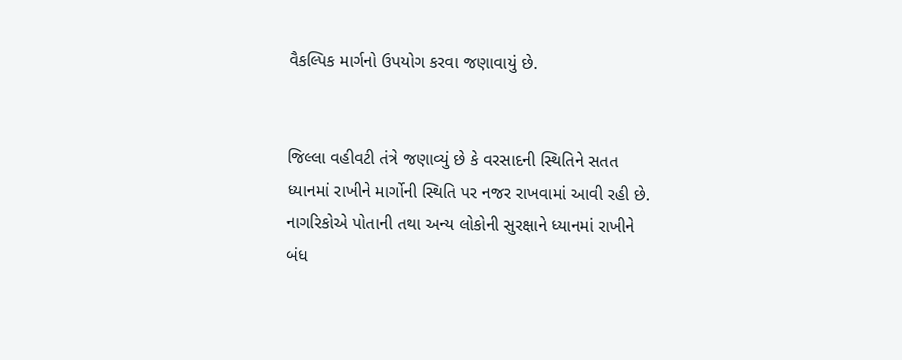વૈકલ્પિક માર્ગનો ઉપયોગ કરવા જણાવાયું છે.


જિલ્લા વહીવટી તંત્રે જણાવ્યું છે કે વરસાદની સ્થિતિને સતત ધ્યાનમાં રાખીને માર્ગોની સ્થિતિ પર નજર રાખવામાં આવી રહી છે. નાગરિકોએ પોતાની તથા અન્ય લોકોની સુરક્ષાને ધ્યાનમાં રાખીને બંધ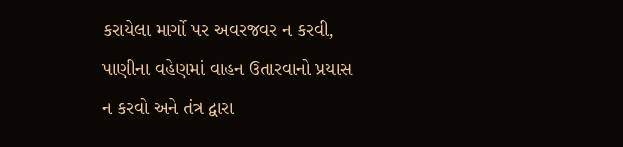કરાયેલા માર્ગો પર અવરજવર ન કરવી, પાણીના વહેણમાં વાહન ઉતારવાનો પ્રયાસ ન કરવો અને તંત્ર દ્વારા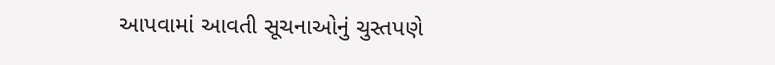આપવામાં આવતી સૂચનાઓનું ચુસ્તપણે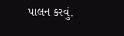પાલન કરવું.